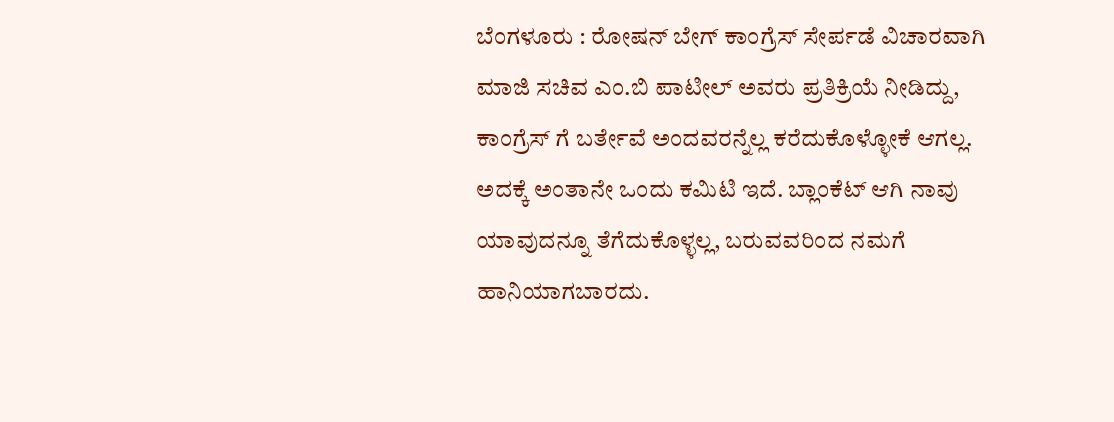ಬೆಂಗಳೂರು : ರೋಷನ್ ಬೇಗ್ ಕಾಂಗ್ರೆಸ್ ಸೇರ್ಪಡೆ ವಿಚಾರವಾಗಿ ಮಾಜಿ ಸಚಿವ ಎಂ.ಬಿ ಪಾಟೀಲ್ ಅವರು ಪ್ರತಿಕ್ರಿಯೆ ನೀಡಿದ್ದು, ಕಾಂಗ್ರೆಸ್ ಗೆ ಬರ್ತೇವೆ ಅಂದವರನ್ನೆಲ್ಲ ಕರೆದುಕೊಳ್ಳೋಕೆ ಆಗಲ್ಲ. ಅದಕ್ಕೆ ಅಂತಾನೇ ಒಂದು ಕಮಿಟಿ ಇದೆ. ಬ್ಲಾಂಕೆಟ್ ಆಗಿ ನಾವು ಯಾವುದನ್ನೂ ತೆಗೆದುಕೊಳ್ಳಲ್ಲ, ಬರುವವರಿಂದ ನಮಗೆ ಹಾನಿಯಾಗಬಾರದು.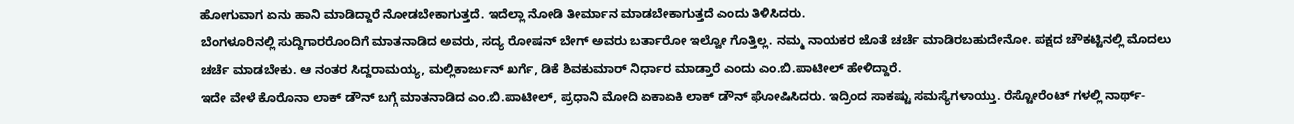ಹೋಗುವಾಗ ಏನು ಹಾನಿ ಮಾಡಿದ್ದಾರೆ ನೋಡಬೇಕಾಗುತ್ತದೆ. ಇದೆಲ್ಲಾ ನೋಡಿ ತೀರ್ಮಾನ ಮಾಡಬೇಕಾಗುತ್ತದೆ ಎಂದು ತಿಳಿಸಿದರು.
ಬೆಂಗಳೂರಿನಲ್ಲಿ ಸುದ್ದಿಗಾರರೊಂದಿಗೆ ಮಾತನಾಡಿದ ಅವರು, ಸದ್ಯ ರೋಷನ್ ಬೇಗ್ ಅವರು ಬರ್ತಾರೋ ಇಲ್ವೋ ಗೊತ್ತಿಲ್ಲ. ನಮ್ಮ ನಾಯಕರ ಜೊತೆ ಚರ್ಚೆ ಮಾಡಿರಬಹುದೇನೋ. ಪಕ್ಷದ ಚೌಕಟ್ಟಿನಲ್ಲಿ ಮೊದಲು ಚರ್ಚೆ ಮಾಡಬೇಕು. ಆ ನಂತರ ಸಿದ್ದರಾಮಯ್ಯ, ಮಲ್ಲಿಕಾರ್ಜುನ್ ಖರ್ಗೆ, ಡಿಕೆ ಶಿವಕುಮಾರ್ ನಿರ್ಧಾರ ಮಾಡ್ತಾರೆ ಎಂದು ಎಂ.ಬಿ.ಪಾಟೀಲ್ ಹೇಳಿದ್ದಾರೆ.
ಇದೇ ವೇಳೆ ಕೊರೊನಾ ಲಾಕ್ ಡೌನ್ ಬಗ್ಗೆ ಮಾತನಾಡಿದ ಎಂ.ಬಿ.ಪಾಟೀಲ್, ಪ್ರಧಾನಿ ಮೋದಿ ಏಕಾಏಕಿ ಲಾಕ್ ಡೌನ್ ಘೋಷಿಸಿದರು. ಇದ್ರಿಂದ ಸಾಕಷ್ಟು ಸಮಸ್ಯೆಗಳಾಯ್ತು. ರೆಸ್ಟೋರೆಂಟ್ ಗಳಲ್ಲಿ ನಾರ್ಥ್-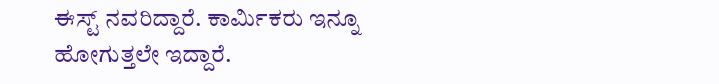ಈಸ್ಟ್ ನವರಿದ್ದಾರೆ. ಕಾರ್ಮಿಕರು ಇನ್ನೂ ಹೋಗುತ್ತಲೇ ಇದ್ದಾರೆ.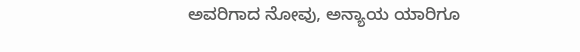ಅವರಿಗಾದ ನೋವು, ಅನ್ಯಾಯ ಯಾರಿಗೂ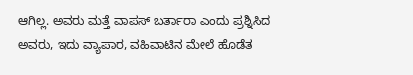ಆಗಿಲ್ಲ. ಅವರು ಮತ್ತೆ ವಾಪಸ್ ಬರ್ತಾರಾ ಎಂದು ಪ್ರಶ್ನಿಸಿದ ಅವರು, ಇದು ವ್ಯಾಪಾರ, ವಹಿವಾಟಿನ ಮೇಲೆ ಹೊಡೆತ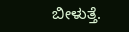ಬೀಳುತ್ತೆ.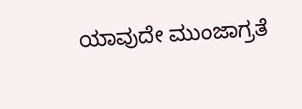ಯಾವುದೇ ಮುಂಜಾಗ್ರತೆ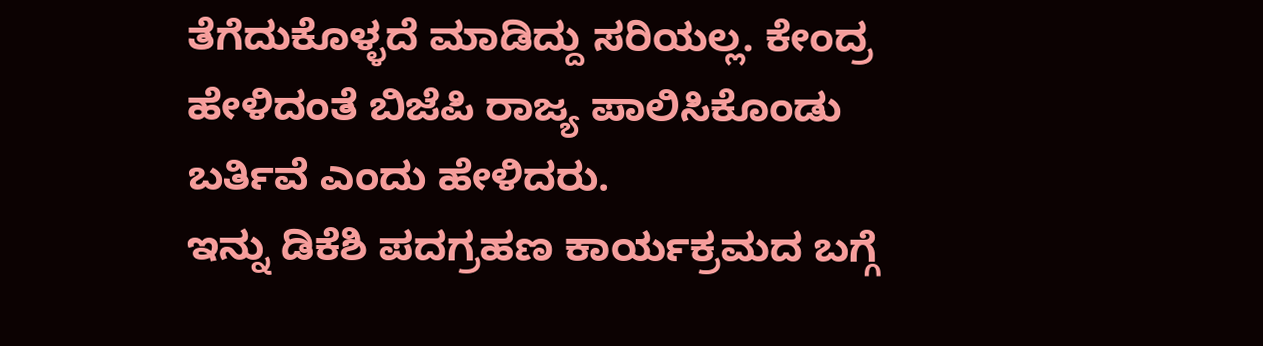ತೆಗೆದುಕೊಳ್ಳದೆ ಮಾಡಿದ್ದು ಸರಿಯಲ್ಲ. ಕೇಂದ್ರ ಹೇಳಿದಂತೆ ಬಿಜೆಪಿ ರಾಜ್ಯ ಪಾಲಿಸಿಕೊಂಡು ಬರ್ತಿವೆ ಎಂದು ಹೇಳಿದರು.
ಇನ್ನು ಡಿಕೆಶಿ ಪದಗ್ರಹಣ ಕಾರ್ಯಕ್ರಮದ ಬಗ್ಗೆ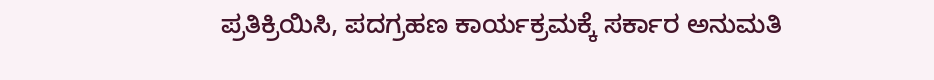ಪ್ರತಿಕ್ರಿಯಿಸಿ, ಪದಗ್ರಹಣ ಕಾರ್ಯಕ್ರಮಕ್ಕೆ ಸರ್ಕಾರ ಅನುಮತಿ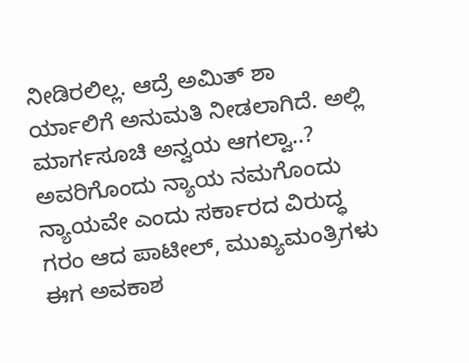ನೀಡಿರಲಿಲ್ಲ. ಆದ್ರೆ ಅಮಿತ್ ಶಾ ರ್ಯಾಲಿಗೆ ಅನುಮತಿ ನೀಡಲಾಗಿದೆ. ಅಲ್ಲಿ ಮಾರ್ಗಸೂಚಿ ಅನ್ವಯ ಆಗಲ್ವಾ..? ಅವರಿಗೊಂದು ನ್ಯಾಯ ನಮಗೊಂದು ನ್ಯಾಯವೇ ಎಂದು ಸರ್ಕಾರದ ವಿರುದ್ಧ ಗರಂ ಆದ ಪಾಟೀಲ್, ಮುಖ್ಯಮಂತ್ರಿಗಳು ಈಗ ಅವಕಾಶ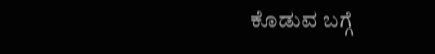ಕೊಡುವ ಬಗ್ಗೆ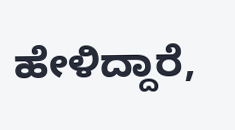ಹೇಳಿದ್ದಾರೆ,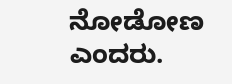ನೋಡೋಣ ಎಂದರು.